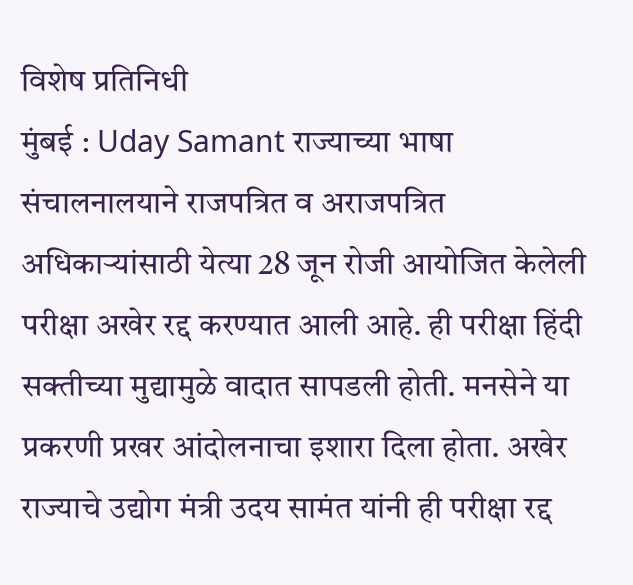विशेष प्रतिनिधी
मुंबई : Uday Samant राज्याच्या भाषा संचालनालयाने राजपत्रित व अराजपत्रित अधिकाऱ्यांसाठी येत्या 28 जून रोजी आयोजित केलेली परीक्षा अखेर रद्द करण्यात आली आहे. ही परीक्षा हिंदी सक्तीच्या मुद्यामुळे वादात सापडली होती. मनसेने या प्रकरणी प्रखर आंदोलनाचा इशारा दिला होता. अखेर राज्याचे उद्योग मंत्री उदय सामंत यांनी ही परीक्षा रद्द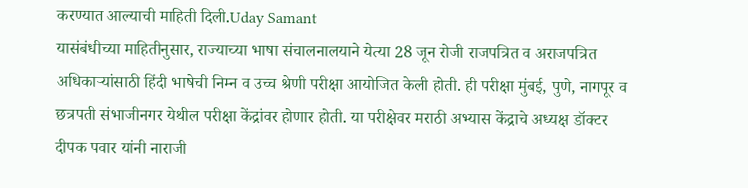करण्यात आल्याची माहिती दिली.Uday Samant
यासंबंधीच्या माहितीनुसार, राज्याच्या भाषा संचालनालयाने येत्या 28 जून रोजी राजपत्रित व अराजपत्रित अधिकाऱ्यांसाठी हिंदी भाषेची निम्न व उच्च श्रेणी परीक्षा आयोजित केली होती. ही परीक्षा मुंबई, पुणे, नागपूर व छत्रपती संभाजीनगर येथील परीक्षा केंद्रांवर होणार होती. या परीक्षेवर मराठी अभ्यास केंद्राचे अध्यक्ष डॉक्टर दीपक पवार यांनी नाराजी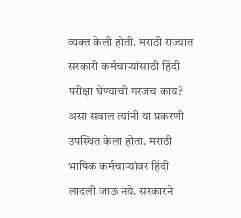व्यक्त केली होती. मराठी राज्यात सरकारी कर्मचाऱ्यांसाठी हिंदी परीक्षा घेण्याची गरजच काय? असा सवाल त्यांनी या प्रकरणी उपस्थित केला होता. मराठी भाषिक कर्मचाऱ्यांवर हिंदी लादली जाऊ नये. सरकारने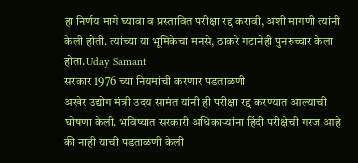हा निर्णय मागे घ्यावा व प्रस्तावित परीक्षा रद्द करावी, अशी मागणी त्यांनी केली होती. त्यांच्या या भूमिकेचा मनसे, ठाकरे गटानेही पुनरुच्चार केला होता.Uday Samant
सरकार 1976 च्या नियमांची करणार पडताळणी
अखेर उद्योग मंत्री उदय सामंत यांनी ही परीक्षा रद्द करण्यात आल्याची घोषणा केली. भविष्यात सरकारी अधिकाऱ्यांना हिंदी परीक्षेची गरज आहे की नाही याची पडताळणी केली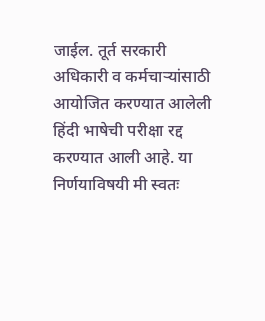जाईल. तूर्त सरकारी अधिकारी व कर्मचाऱ्यांसाठी आयोजित करण्यात आलेली हिंदी भाषेची परीक्षा रद्द करण्यात आली आहे. या निर्णयाविषयी मी स्वतः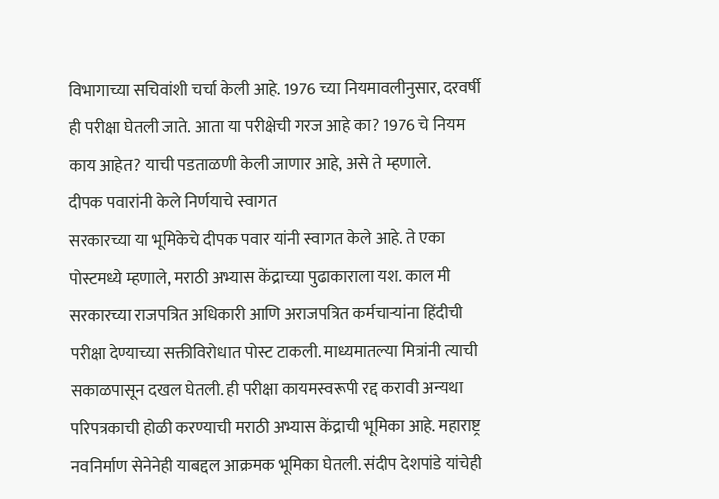विभागाच्या सचिवांशी चर्चा केली आहे. 1976 च्या नियमावलीनुसार, दरवर्षी ही परीक्षा घेतली जाते. आता या परीक्षेची गरज आहे का? 1976 चे नियम काय आहेत? याची पडताळणी केली जाणार आहे, असे ते म्हणाले.
दीपक पवारांनी केले निर्णयाचे स्वागत
सरकारच्या या भूमिकेचे दीपक पवार यांनी स्वागत केले आहे. ते एका पोस्टमध्ये म्हणाले, मराठी अभ्यास केंद्राच्या पुढाकाराला यश. काल मी सरकारच्या राजपत्रित अधिकारी आणि अराजपत्रित कर्मचाऱ्यांना हिंदीची परीक्षा देण्याच्या सक्तीविरोधात पोस्ट टाकली. माध्यमातल्या मित्रांनी त्याची सकाळपासून दखल घेतली. ही परीक्षा कायमस्वरूपी रद्द करावी अन्यथा परिपत्रकाची होळी करण्याची मराठी अभ्यास केंद्राची भूमिका आहे. महाराष्ट्र नवनिर्माण सेनेनेही याबद्दल आक्रमक भूमिका घेतली. संदीप देशपांडे यांचेही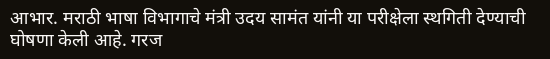आभार. मराठी भाषा विभागाचे मंत्री उदय सामंत यांनी या परीक्षेला स्थगिती देण्याची घोषणा केली आहे. गरज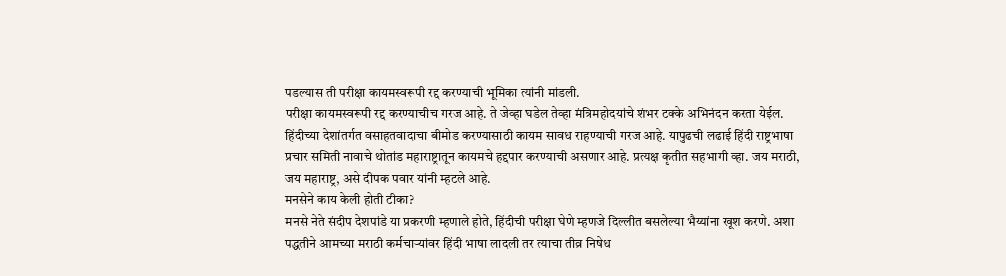पडल्यास ती परीक्षा कायमस्वरूपी रद्द करण्याची भूमिका त्यांनी मांडली.
परीक्षा कायमस्वरूपी रद्द करण्याचीच गरज आहे. ते जेव्हा घडेल तेव्हा मंत्रिमहोदयांचे शंभर टक्के अभिनंदन करता येईल. हिंदीच्या देशांतर्गत वसाहतवादाचा बीमोड करण्यासाठी कायम सावध राहण्याची गरज आहे. यापुढची लढाई हिंदी राष्ट्रभाषा प्रचार समिती नावाचे थोतांड महाराष्ट्रातून कायमचे हद्दपार करण्याची असणार आहे. प्रत्यक्ष कृतीत सहभागी व्हा. जय मराठी, जय महाराष्ट्र, असे दीपक पवार यांनी म्हटले आहे.
मनसेने काय केली होती टीका?
मनसे नेते संदीप देशपांडे या प्रकरणी म्हणाले होते, हिंदीची परीक्षा घेणे म्हणजे दिल्लीत बसलेल्या भैय्यांना खूश करणे. अशा पद्धतीने आमच्या मराठी कर्मचाऱ्यांवर हिंदी भाषा लादली तर त्याचा तीव्र निषेध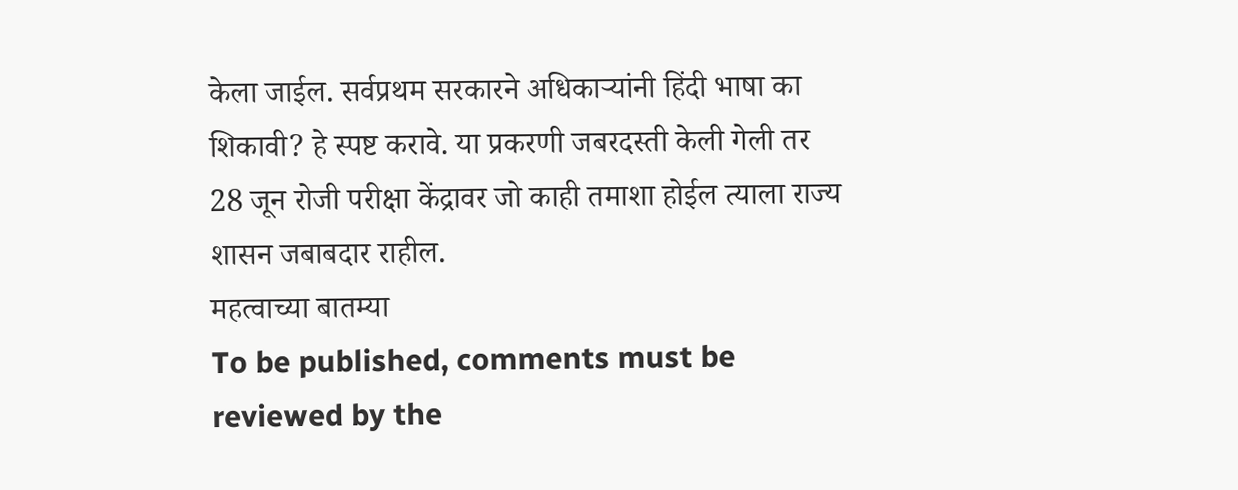केला जाईल. सर्वप्रथम सरकारने अधिकाऱ्यांनी हिंदी भाषा का शिकावी? हे स्पष्ट करावे. या प्रकरणी जबरदस्ती केली गेली तर 28 जून रोजी परीक्षा केंद्रावर जो काही तमाशा होईल त्याला राज्य शासन जबाबदार राहील.
महत्वाच्या बातम्या
To be published, comments must be reviewed by the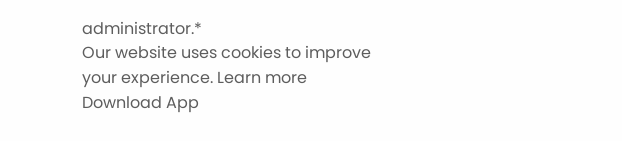administrator.*
Our website uses cookies to improve your experience. Learn more
Download App